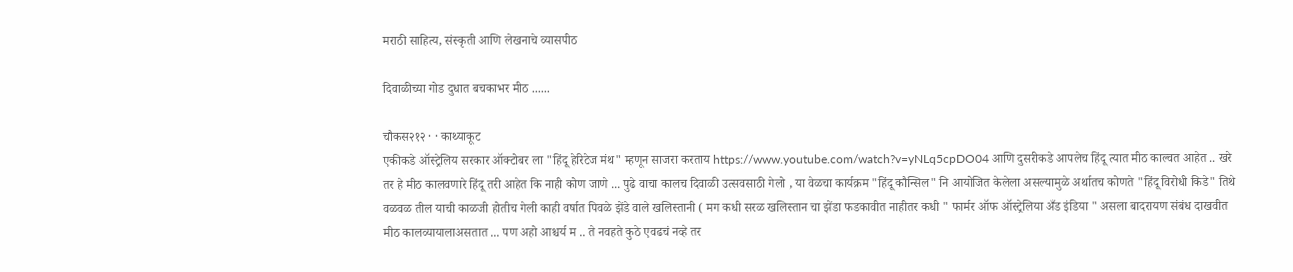मराठी साहित्य, संस्कृती आणि लेखनाचे व्यासपीठ

दिवाळीच्या गोड दुधात बचकाभर मीठ ......

चौकस२१२ · · काथ्याकूट
एकीकडे ऑस्ट्रेलिय सरकार ऑक्टोबर ला "हिंदू हेरिटेज मंथ" म्हणून साजरा करताय https://www.youtube.com/watch?v=yNLq5cpDO04 आणि दुसरीकडे आपलेच हिंदू त्यात मीठ काल्वत आहेत .. खरे तर हे मीठ कालवणारे हिंदू तरी आहेत कि नाही कोण जाणे ... पुढे वाचा कालच दिवाळी उत्सवसाठी गेलो , या वेळचा कार्यक्रम "हिंदू कौन्सिल" नि आयोजित केलेला असल्यामुळे अर्थातच कोणते "हिंदू विरोधी किडे" तिथे वळवळ तील याची काळजी होतीच गेली काही वर्षात पिवळे झेंडे वाले खलिस्तानी ( मग कधी सरळ खलिस्तान चा झेंडा फडकावीत नाहीतर कधी " फार्मर ऑफ ऑस्ट्रेलिया अँड इंडिया " असला बादरायण संबंध दाखवीत मीठ कालव्यायालाअसतात ... पण अहो आश्चर्य म .. ते नवहते कुठे एवढचं नव्हे तर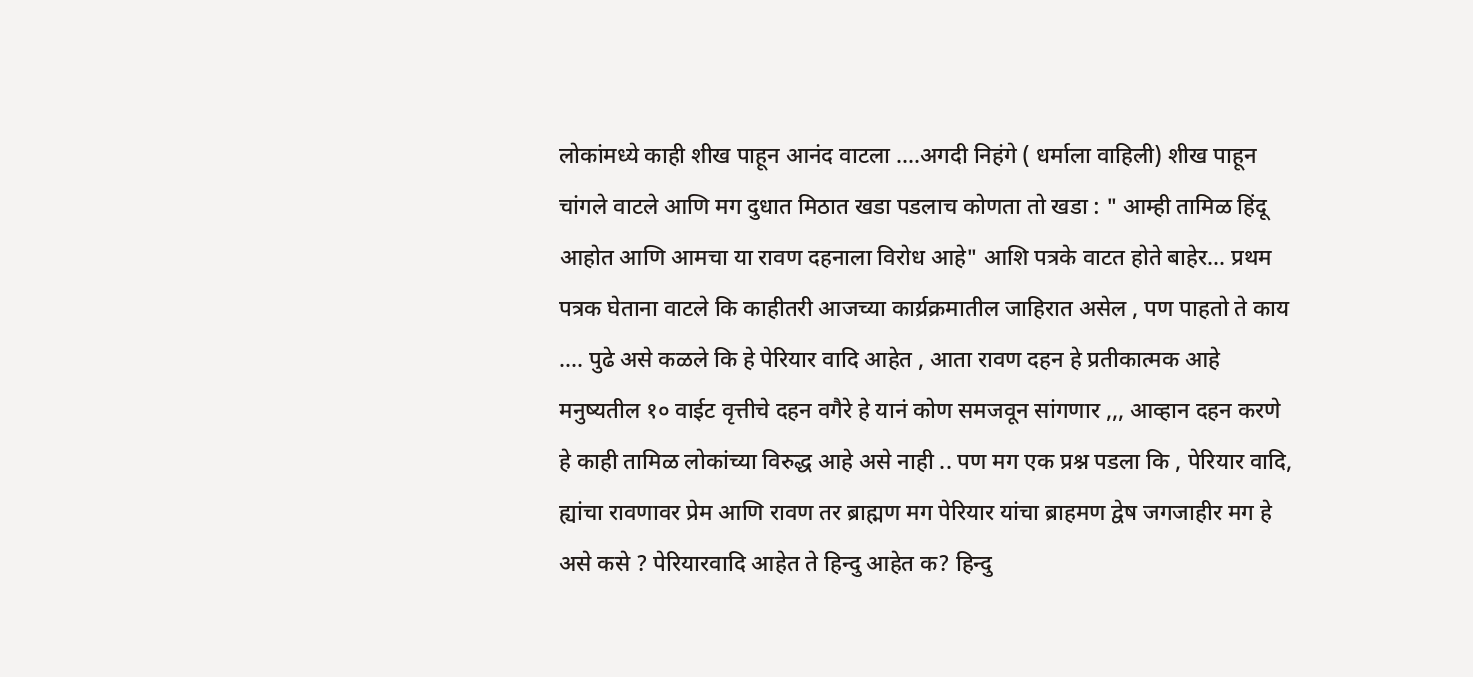लोकांमध्ये काही शीख पाहून आनंद वाटला ....अगदी निहंगे ( धर्माला वाहिली) शीख पाहून चांगले वाटले आणि मग दुधात मिठात खडा पडलाच कोणता तो खडा : " आम्ही तामिळ हिंदू आहोत आणि आमचा या रावण दहनाला विरोध आहे" आशि पत्रके वाटत होते बाहेर... प्रथम पत्रक घेताना वाटले कि काहीतरी आजच्या कार्य्रक्रमातील जाहिरात असेल , पण पाहतो ते काय .... पुढे असे कळले कि हे पेरियार वादि आहेत , आता रावण दहन हे प्रतीकात्मक आहे मनुष्यतील १० वाईट वृत्तीचे दहन वगैरे हे यानं कोण समजवून सांगणार ,,, आव्हान दहन करणे हे काही तामिळ लोकांच्या विरुद्ध आहे असे नाही .. पण मग एक प्रश्न पडला कि , पेरियार वादि, ह्यांचा रावणावर प्रेम आणि रावण तर ब्राह्मण मग पेरियार यांचा ब्राहमण द्वेष जगजाहीर मग हे असे कसे ? पेरियारवादि आहेत ते हिन्दु आहेत क? हिन्दु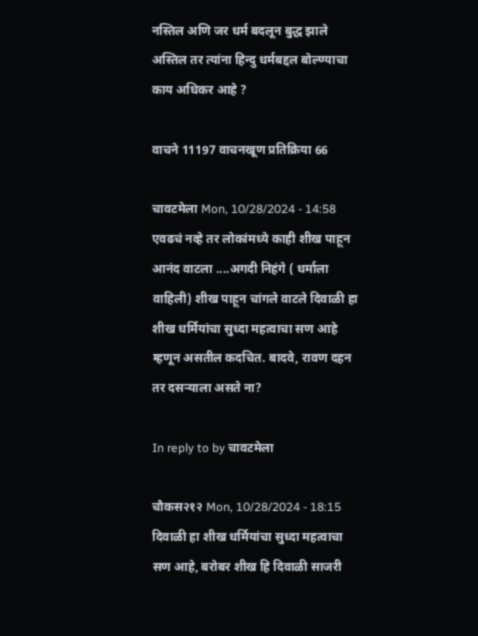नस्तिल अणि जर धर्म बदलून बुद्ध झाले अस्तिल तर त्यांना हिन्दु धर्मबद्दल बोल्ण्याचा काय अधिकर आहे ?

वाचने 11197 वाचनखूण प्रतिक्रिया 66

चावटमेला Mon, 10/28/2024 - 14:58
एवढचं नव्हे तर लोकांमध्ये काही शीख पाहून आनंद वाटला ....अगदी निहंगे ( धर्माला वाहिली) शीख पाहून चांगले वाटले दिवाळी हा शीख धर्मियांचा सुध्दा महत्वाचा सण आहे म्हणून असतील कदचित. बादवे, रावण दहन तर दसर्‍याला असते ना?

In reply to by चावटमेला

चौकस२१२ Mon, 10/28/2024 - 18:15
दिवाळी हा शीख धर्मियांचा सुध्दा महत्वाचा सण आहे, बरोबर शीख हि दिवाळी साजरी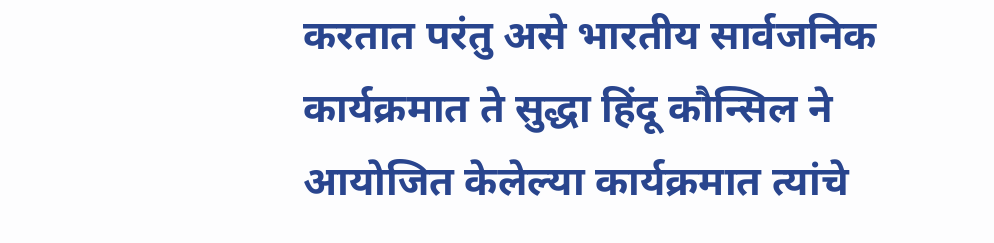करतात परंतु असे भारतीय सार्वजनिक कार्यक्रमात ते सुद्धा हिंदू कौन्सिल ने आयोजित केलेल्या कार्यक्रमात त्यांचे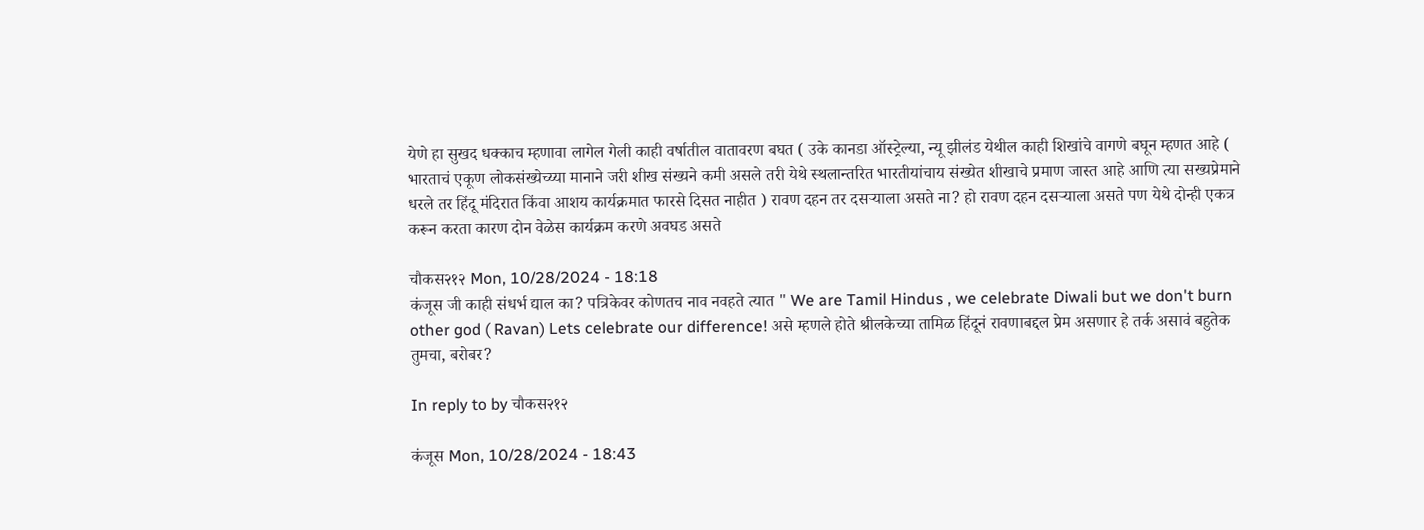येणे हा सुखद धक्काच म्हणावा लागेल गेली काही वर्षातील वातावरण बघत ( उके कानडा ऑस्ट्रेल्या, न्यू झीलंड येथील काही शिखांचे वागणे बघून म्हणत आहे ( भारताचं एकूण लोकसंख्येच्य्या मानाने जरी शीख संख्यने कमी असले तरी येथे स्थलान्तरित भारतीयांचाय संख्येत शीखाचे प्रमाण जास्त आहे आणि त्या सख्यप्रेमाने धरले तर हिंदू मंदिरात किंवा आशय कार्यक्रमात फारसे दिसत नाहीत ) रावण दहन तर दसर्‍याला असते ना? हो रावण दहन दसऱ्याला असते पण येथे दोन्ही एकत्र करून करता कारण दोन वेळेस कार्यक्रम करणे अवघड असते

चौकस२१२ Mon, 10/28/2024 - 18:18
कंजूस जी काही संधर्भ द्याल का? पत्रिकेवर कोणतच नाव नवहते त्यात " We are Tamil Hindus , we celebrate Diwali but we don't burn other god ( Ravan) Lets celebrate our difference! असे म्हणले होते श्रीलकेच्या तामिळ हिंदूनं रावणाबद्दल प्रेम असणार हे तर्क असावं बहुतेक तुमचा, बरोबर?

In reply to by चौकस२१२

कंजूस Mon, 10/28/2024 - 18:43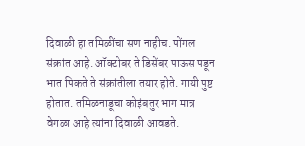दिवाळी हा तमिळींचा सण नाहीच. पोंगल संक्रांत आहे. ऑक्टोबर ते डिसेंबर पाऊस पडून भात पिकते ते संक्रांतीला तयार होते. गायी पुष्ट होतात. तमिळनाडूचा कोइंबतुर भाग मात्र वेगळा आहे त्यांना दिवाळी आवडते.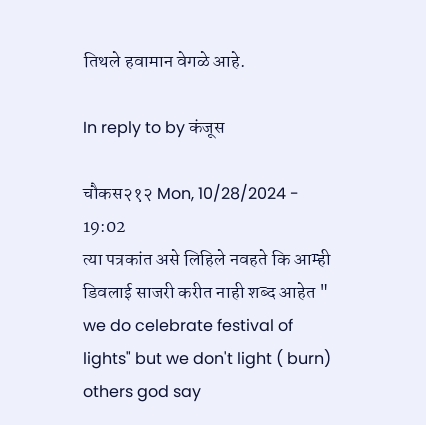तिथले हवामान वेगळे आहे.

In reply to by कंजूस

चौकस२१२ Mon, 10/28/2024 - 19:02
त्या पत्रकांत असे लिहिले नवहते कि आम्ही डिवलाई साजरी करीत नाही शब्द आहेत " we do celebrate festival of lights" but we don't light ( burn) others god say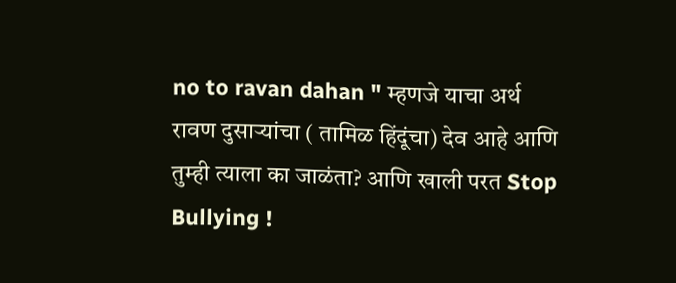no to ravan dahan " म्हणजे याचा अर्थ रावण दुसाऱ्यांचा ( तामिळ हिंदूंचा) देव आहे आणि तुम्ही त्याला का जाळंता? आणि खाली परत Stop Bullying !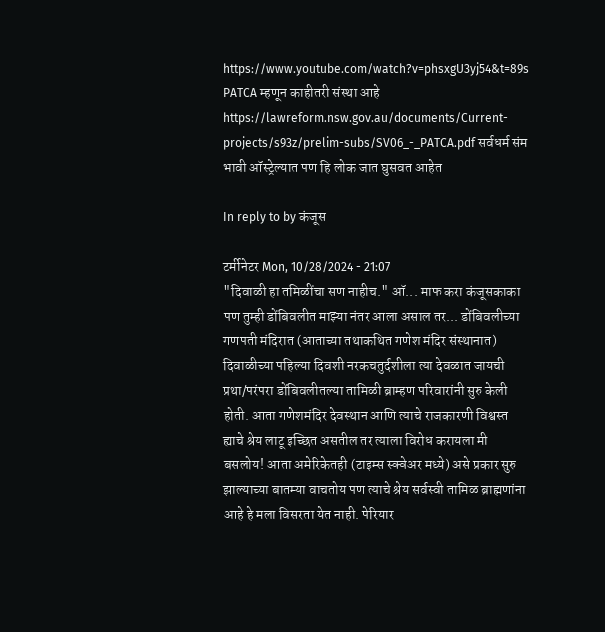https://www.youtube.com/watch?v=phsxgU3yj54&t=89s PATCA म्हणून काहीतरी संस्था आहे https://lawreform.nsw.gov.au/documents/Current-projects/s93z/prelim-subs/SV06_-_PATCA.pdf सर्वधर्म संम भावी ऑस्ट्रेल्यात पण हि लोक जात घुसवत आहेत

In reply to by कंजूस

टर्मीनेटर Mon, 10/28/2024 - 21:07
"दिवाळी हा तमिळींचा सण नाहीच." ऑ... माफ करा कंजूसकाका पण तुम्ही डोंबिवलीत माझ्या नंतर आला असाल तर... डोंबिवलीच्या गणपती मंदिरात (आताच्या तथाकथित गणेश मंदिर संस्थानात) दिवाळीच्या पहिल्या दिवशी नरकचतुर्दशीला त्या देवळात जायची प्रथा/परंपरा डोंबिवलीतल्या तामिळी ब्राम्हण परिवारांनी सुरु केली होती. आता गणेशमंदिर देवस्थान आणि त्याचे राजकारणी विश्वस्त ह्याचे श्रेय लाटू इच्छित असतील तर त्याला विरोध करायला मी बसलोय! आता अमेरिकेतही (टाइम्स स्क्वेअर मध्ये) असे प्रकार सुरु झाल्याच्या बातम्या वाचतोय पण त्याचे श्रेय सर्वस्वी तामिळ ब्राह्मणांना आहे हे मला विसरता येत नाही. पेरियार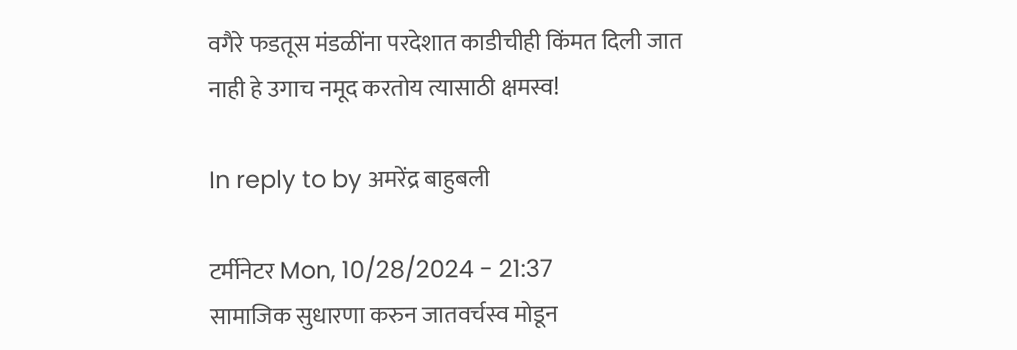वगैरे फडतूस मंडळींना परदेशात काडीचीही किंमत दिली जात नाही हे उगाच नमूद करतोय त्यासाठी क्षमस्व!

In reply to by अमरेंद्र बाहुबली

टर्मीनेटर Mon, 10/28/2024 - 21:37
सामाजिक सुधारणा करुन जातवर्चस्व मोडून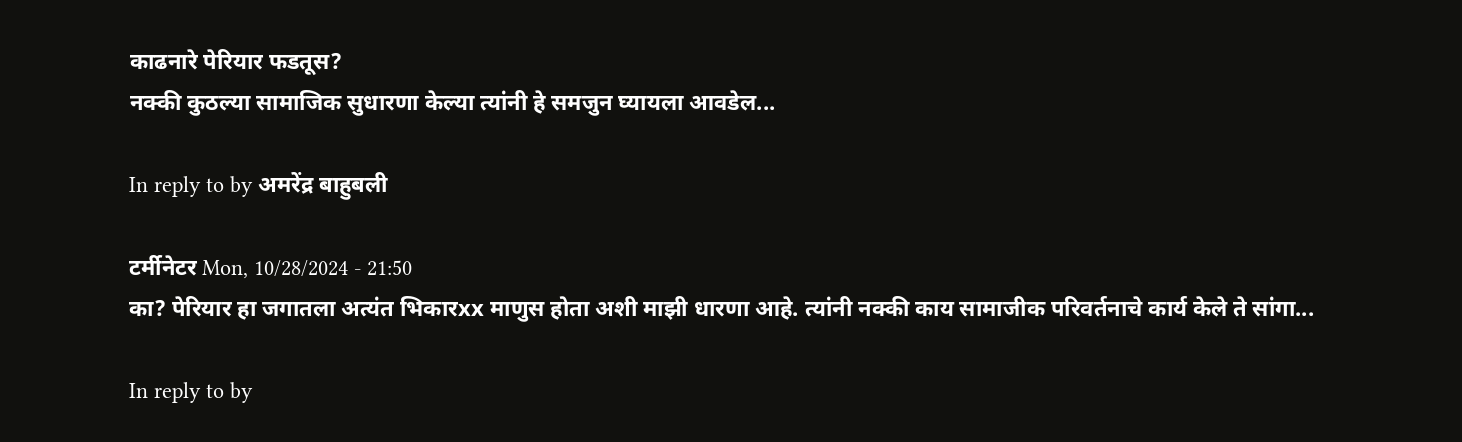काढनारे पेरियार फडतूस?
नक्की कुठल्या सामाजिक सुधारणा केल्या त्यांनी हे समजुन घ्यायला आवडेल...

In reply to by अमरेंद्र बाहुबली

टर्मीनेटर Mon, 10/28/2024 - 21:50
का? पेरियार हा जगातला अत्यंत भिकारxx माणुस होता अशी माझी धारणा आहे. त्यांनी नक्की काय सामाजीक परिवर्तनाचे कार्य केले ते सांगा...

In reply to by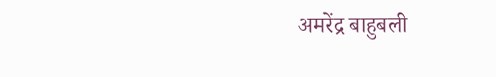अमरेंद्र बाहुबली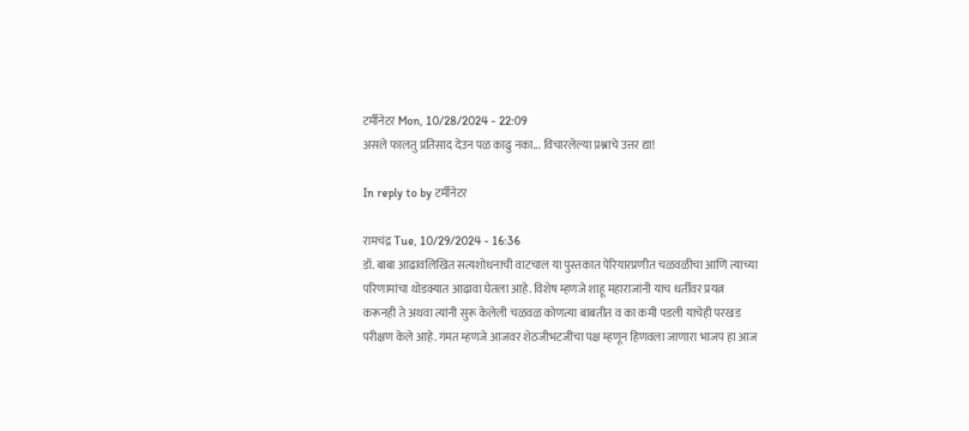टर्मीनेटर Mon, 10/28/2024 - 22:09
असले फालतु प्रतिसाद देउन पळ काढु नका... विचारलेल्या प्रश्नाचे उत्तर द्या!

In reply to by टर्मीनेटर

रामचंद्र Tue, 10/29/2024 - 16:36
डॉ. बाबा आढावलिखित सत्यशोधनाची वाटचाल या पुस्तकात पेरियारप्रणीत चळवळीचा आणि त्याच्या परिणामांचा थोडक्यात आढावा घेतला आहे. विशेष म्हणजे शाहू महाराजांनी याच धर्तीवर प्रयत्न करूनही ते अथवा त्यांनी सुरू केलेली चळवळ कोणत्या बाबतीत व का कमी पडली याचेही परखड परीक्षण केले आहे. गंमत म्हणजे आजवर शेठजीभटजींचा पक्ष म्हणून हिणवला जाणारा भाजप हा आज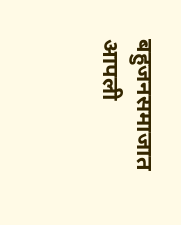बहुजनसमाजात आपली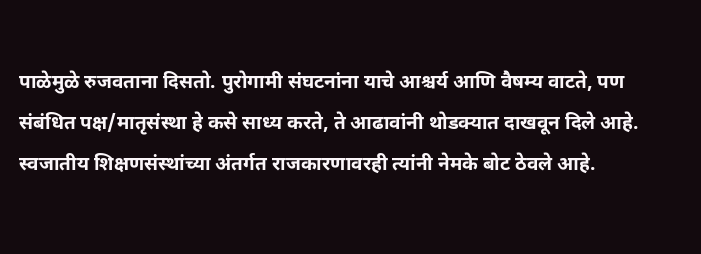पाळेमुळे रुजवताना दिसतो. पुरोगामी संघटनांना याचे आश्चर्य आणि वैषम्य वाटते, पण संबंधित पक्ष/मातृसंस्था हे कसे साध्य करते, ते आढावांनी थोडक्यात दाखवून दिले आहे. स्वजातीय शिक्षणसंस्थांच्या अंतर्गत राजकारणावरही त्यांनी नेमके बोट ठेवले आहे.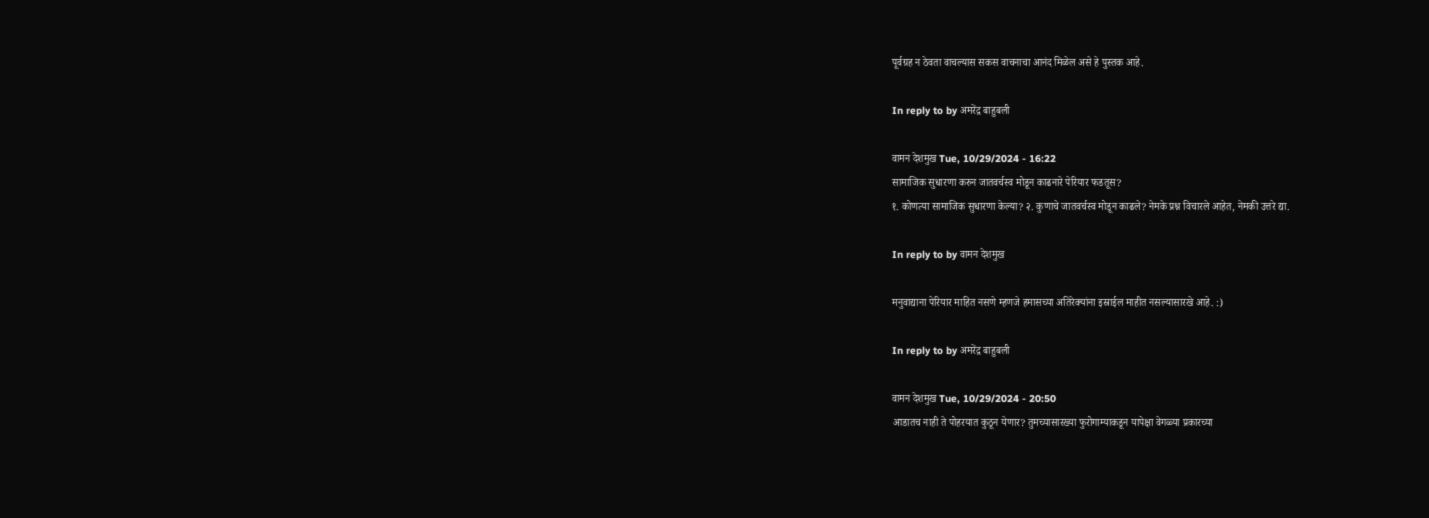पूर्वग्रह न ठेवता वाचल्यास सकस वाचनाचा आनंद मिळेल असे हे पुस्तक आहे.

In reply to by अमरेंद्र बाहुबली

वामन देशमुख Tue, 10/29/2024 - 16:22
सामाजिक सुधारणा करुन जातवर्चस्व मोडून काढनारे पेरियार फडतूस?
१. कोणत्या सामाजिक सुधारणा केल्या? २. कुणाचे जातवर्चस्व मोडून काढले? नेमके प्रश्न विचारले आहेत, नेमकी उत्तरे द्या.

In reply to by वामन देशमुख

मनुवाद्याना पेरियार माहित नसणे म्हणजे हमासच्या अतिरेक्यांना इस्राईल माहीत नसल्यासारखे आहे. :)

In reply to by अमरेंद्र बाहुबली

वामन देशमुख Tue, 10/29/2024 - 20:50
आडातच नाही ते पोहरयात कुठून येणार? तुमच्यासारख्या फुरोगाम्याकडून यापेक्षा वेगळ्या प्रकारच्या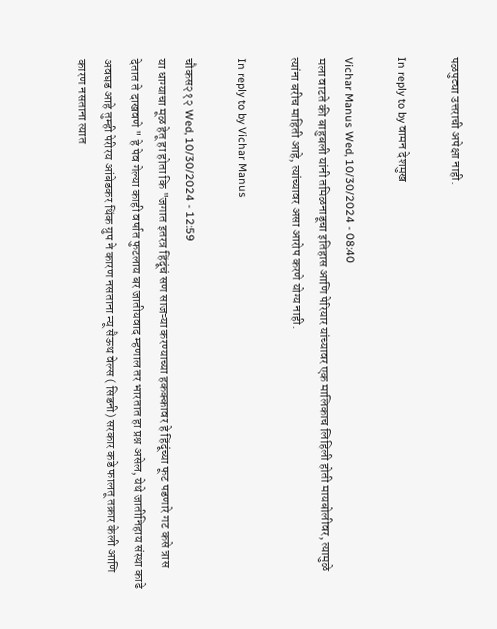पळपुट्या उत्तराची अपेक्षा नाही.

In reply to by वामन देशमुख

Vichar Manus Wed, 10/30/2024 - 08:40
मला वाटते की बाहुबली यांनी तमिळनाडूचा इतिहास आणि पेरियार यांच्यावर एक मालिकाच लिहिली होती मायबोलीवर, त्यामुळे त्यांना बरीच माहिती आहे, त्यांच्यावर असा आरोप करणे योग्य नाही.

In reply to by Vichar Manus

चौकस२१२ Wed, 10/30/2024 - 12:59
या धाग्याचा मूळ हेतू हा होता कि "जगात इतरत्र हिंदूंचं सण साजऱ्या करण्याच्या हकक्कावर हे हिंदूंच्या फूट पडणारे गट कसे त्रास देतात ते दाखवणे " हे पेव गेल्या काही वर्षात फुटलाय बर जातीयवाद म्हणाल तर भारतात हा प्रश्न असेल, येथे जातीनिहाय संस्था काढे अवघड आहे तुम्ही पेरीरय आंबेडकर थिंक ग्रुप ने कारण नसताना न्यू सैऊथ वेल्स ( सिडनी) सरकार कडे फालतू तक्रार केली आणि कारण नसताना त्यात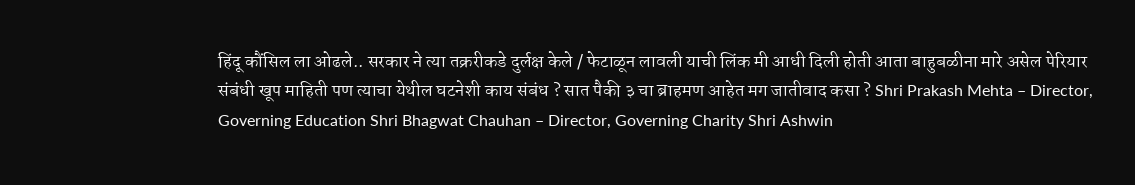हिंदू कौंसिल ला ओढले.. सरकार ने त्या तक्ररीकडे दुर्लक्ष केले / फेटाळून लावली याची लिंक मी आधी दिली होती आता बाहुबळीना मारे असेल पेरियार संबंधी खूप माहिती पण त्याचा येथील घटनेशी काय संबंध ? सात पैकी ३ चा ब्राहमण आहेत मग जातीवाद कसा ? Shri Prakash Mehta – Director, Governing Education Shri Bhagwat Chauhan – Director, Governing Charity Shri Ashwin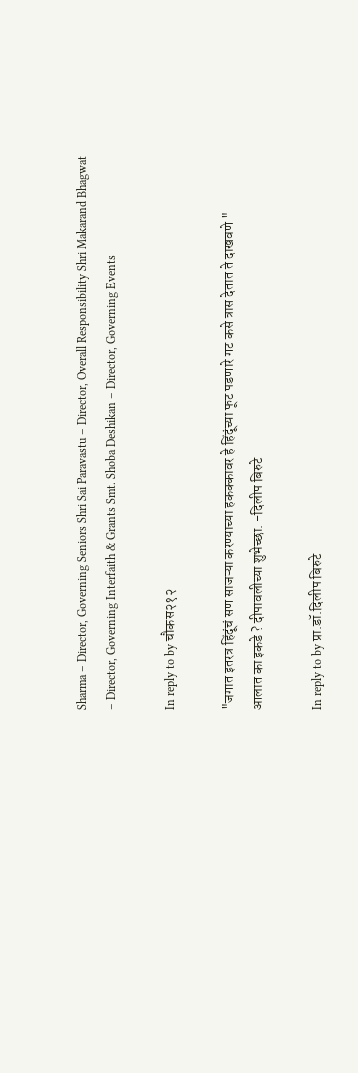Sharma – Director, Governing Seniors Shri Sai Paravastu – Director, Overall Responsibility Shri Makarand Bhagwat – Director, Governing Interfaith & Grants Smt. Shoba Deshikan – Director, Governing Events

In reply to by चौकस२१२

"जगात इतरत्र हिंदूंचं सण साजऱ्या करण्याच्या हकक्कावर हे हिंदूंच्या फूट पडणारे गट कसे त्रास देतात ते दाखवणे "
आलात का इकडे ? दीपावलीच्या शुभेच्छा. -दिलीप बिरुटे

In reply to by प्रा.डॉ.दिलीप बिरुटे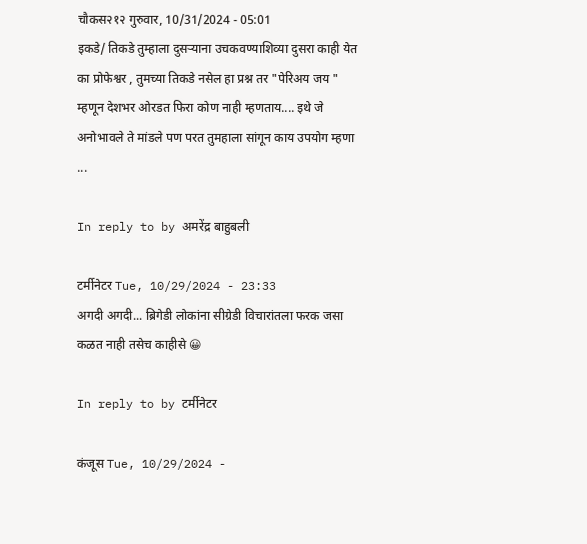चौकस२१२ गुरुवार, 10/31/2024 - 05:01
इकडे/ तिकडे तुम्हाला दुसऱ्याना उचकवण्याशिव्या दुसरा काही येत का प्रोफेश्वर , तुमच्या तिकडे नसेल हा प्रश्न तर "पेरिअय जय " म्हणून देशभर ओरडत फिरा कोण नाही म्हणताय.... इथे जे अनोभावले ते मांडले पण परत तुमहाला सांगून काय उपयोग म्हणा ...

In reply to by अमरेंद्र बाहुबली

टर्मीनेटर Tue, 10/29/2024 - 23:33
अगदी अगदी... ब्रिगेडी लोकांना सीग्रेडी विचारांतला फरक जसा कळत नाही तसेच काहीसे 😀

In reply to by टर्मीनेटर

कंजूस Tue, 10/29/2024 -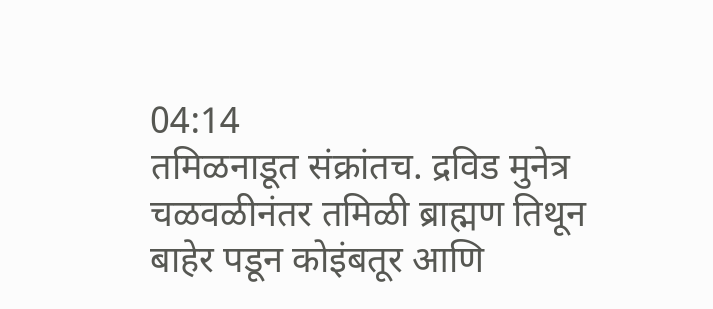04:14
तमिळनाडूत संक्रांतच. द्रविड मुनेत्र चळवळीनंतर तमिळी ब्राह्मण तिथून बाहेर पडून कोइंबतूर आणि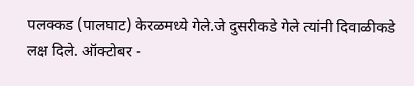पलक्कड (पालघाट) केरळमध्ये गेले.जे दुसरीकडे गेले त्यांनी दिवाळीकडे लक्ष दिले. ऑक्टोबर -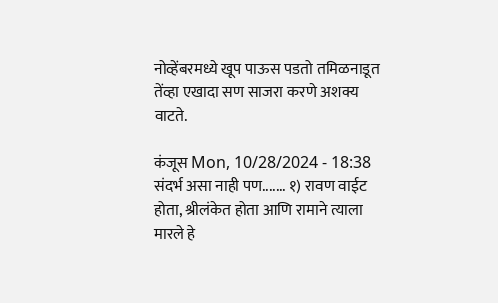नोव्हेंबरमध्ये खूप पाऊस पडतो तमिळनाडूत तेंव्हा एखादा सण साजरा करणे अशक्य वाटते.

कंजूस Mon, 10/28/2024 - 18:38
संदर्भ असा नाही पण....... १) रावण वाईट होता, श्रीलंकेत होता आणि रामाने त्याला मारले हे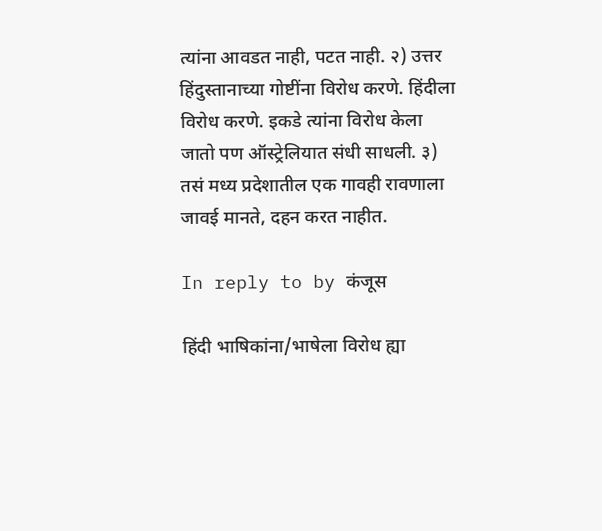त्यांना आवडत नाही, पटत नाही. २) उत्तर हिंदुस्तानाच्या गोष्टींना विरोध करणे. हिंदीला विरोध करणे. इकडे त्यांना विरोध केला जातो पण ऑस्ट्रेलियात संधी साधली. ३) तसं मध्य प्रदेशातील एक गावही रावणाला जावई मानते, दहन करत नाहीत.

In reply to by कंजूस

हिंदी भाषिकांना/भाषेला विरोध ह्या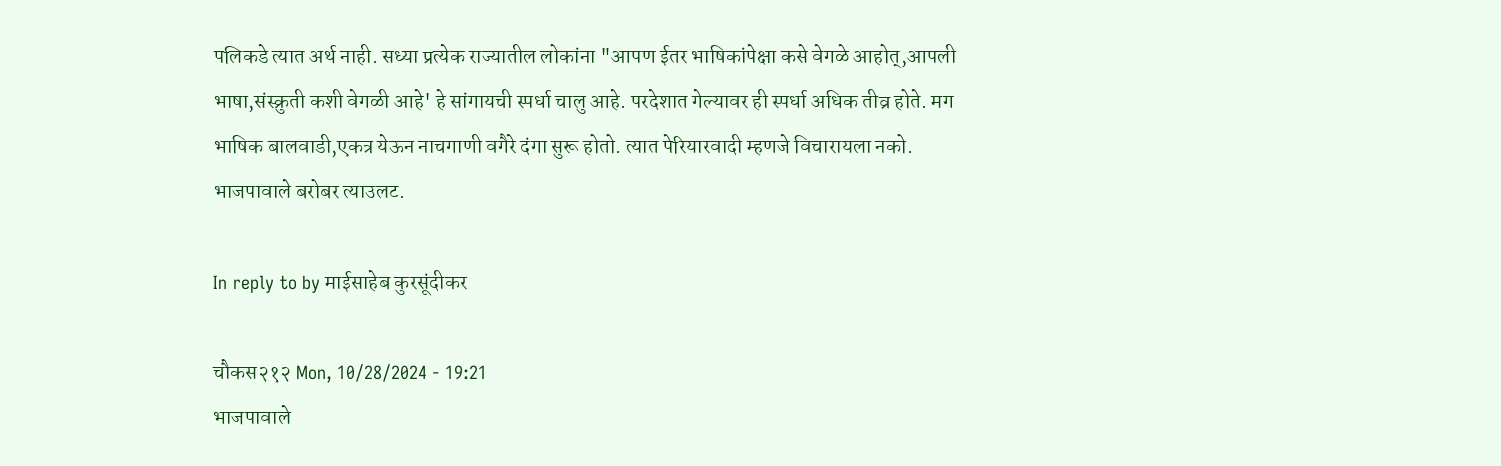पलिकडे त्यात अर्थ नाही. सध्या प्रत्येक राज्यातील लोकांना "आपण ईतर भाषिकांपेक्षा कसे वेगळे आहोत्,आपली भाषा,संस्क्रुती कशी वेगळी आहे' हे सांगायची स्पर्धा चालु आहे. परदेशात गेल्यावर ही स्पर्धा अधिक तीव्र होते. मग भाषिक बालवाडी,एकत्र येऊन नाचगाणी वगैरे दंगा सुरू होतो. त्यात पेरियारवादी म्हणजे विचारायला नको. भाजपावाले बरोबर त्याउलट.

In reply to by माईसाहेब कुरसूंदीकर

चौकस२१२ Mon, 10/28/2024 - 19:21
भाजपावाले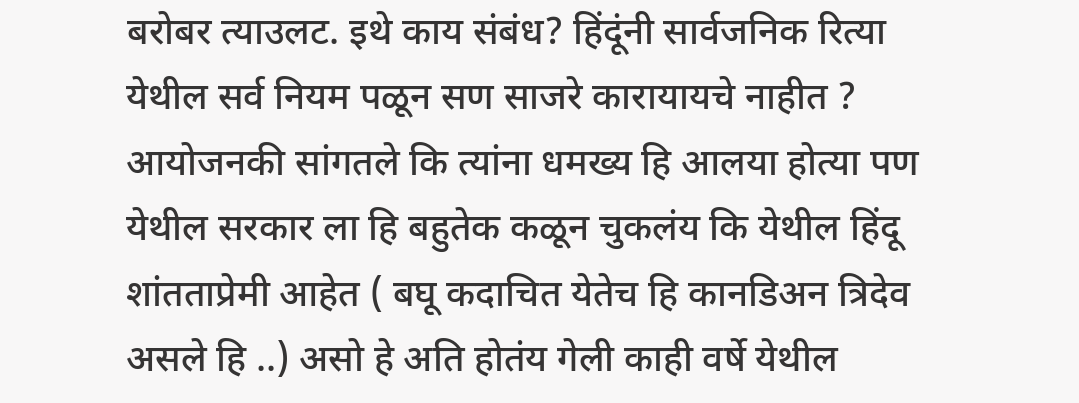बरोबर त्याउलट. इथे काय संबंध? हिंदूंनी सार्वजनिक रित्या येथील सर्व नियम पळून सण साजरे कारायायचे नाहीत ? आयोजनकी सांगतले कि त्यांना धमख्य हि आलया होत्या पण येथील सरकार ला हि बहुतेक कळून चुकलंय कि येथील हिंदू शांतताप्रेमी आहेत ( बघू कदाचित येतेच हि कानडिअन त्रिदेव असले हि ..) असो हे अति होतंय गेली काही वर्षे येथील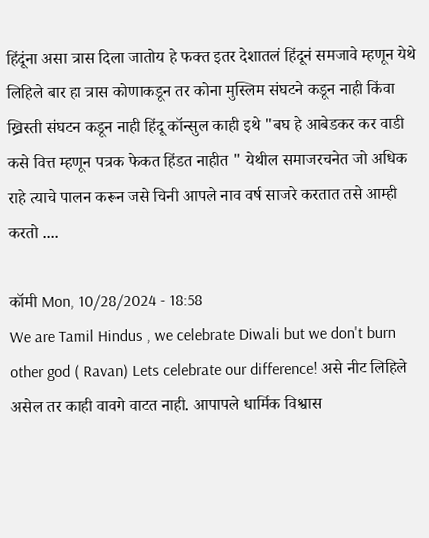हिंदूंना असा त्रास दिला जातोय हे फक्त इतर देशातलं हिंदूनं समजावे म्हणून येथे लिहिले बार हा त्रास कोणाकडून तर कोना मुस्लिम संघटने कडून नाही किंवा ख्रिस्ती संघटन कडून नाही हिंदू कॉन्सुल काही इथे "बघ हे आबेडकर कर वाडी कसे वित्त म्हणून पत्रक फेकत हिंडत नाहीत " येथील समाजरचनेत जो अधिक राहे त्याचे पालन करून जसे चिनी आपले नाव वर्ष साजरे करतात तसे आम्ही करतो ....

कॉमी Mon, 10/28/2024 - 18:58
We are Tamil Hindus , we celebrate Diwali but we don't burn other god ( Ravan) Lets celebrate our difference! असे नीट लिहिले असेल तर काही वावगे वाटत नाही. आपापले धार्मिक विश्वास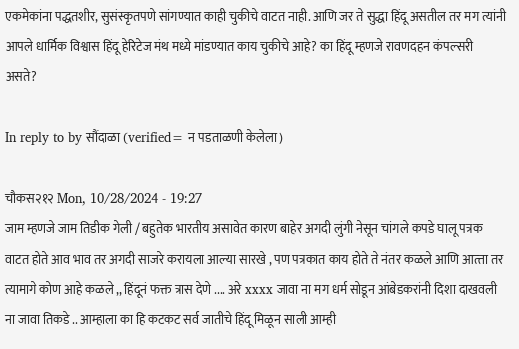एकमेकांना पद्धतशीर, सुसंस्कृतपणे सांगण्यात काही चुकीचे वाटत नाही. आणि जर ते सुद्धा हिंदू असतील तर मग त्यांनी आपले धार्मिक विश्वास हिंदू हेरिटेज मंथ मध्ये मांडण्यात काय चुकीचे आहे? का हिंदू म्हणजे रावणदहन कंपल्सरी असते?

In reply to by सौंदाळा (verified= न पडताळणी केलेला)

चौकस२१२ Mon, 10/28/2024 - 19:27
जाम म्हणजे जाम तिडीक गेली / बहुतेक भारतीय असावेत कारण बाहेर अगदी लुंगी नेसून चांगले कपडे घालू पत्रक वाटत होते आव भाव तर अगदी साजरे करायला आल्या सारखे , पण पत्रकात काय होते ते नंतर कळले आणि आत्त्ता तर त्यामागे कोण आहे कळले ,, हिंदूनं फक्त त्रास देणे .... अरे xxxx जावा ना मग धर्म सोडून आंबेडकरांनी दिशा दाखवली ना जावा तिकडे .. आम्हाला का हि कटकट सर्व जातीचे हिंदू मिळून साली आम्ही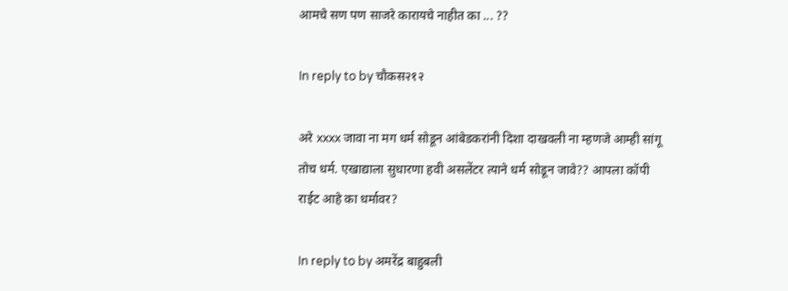आमचे सण पण साजरे कारायचे नाहीत का ... ??

In reply to by चौकस२१२

अरे xxxx जावा ना मग धर्म सोडून आंबेडकरांनी दिशा दाखवली ना म्हणजे आम्ही सांगू तोच धर्म. एखाद्याला सुधारणा हवी असलेंटर त्याने धर्म सोडून जावे?? आपला कॉपी राईट आहे का धर्मावर?

In reply to by अमरेंद्र बाहुबली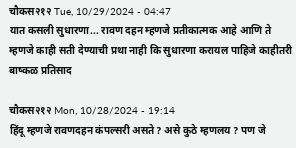चौकस२१२ Tue, 10/29/2024 - 04:47
यात कसली सुधारणा... रावण दहन म्हणजे प्रतीकात्मक आहे आणि ते म्हणजे काही सती देण्याची प्रथा नाही कि सुधारणा करायल पाहिजे काहीतरी बाष्कळ प्रतिसाद

चौकस२१२ Mon, 10/28/2024 - 19:14
हिंदू म्हणजे रावणदहन कंपल्सरी असते? असे कुठे म्हणलय ? पण जे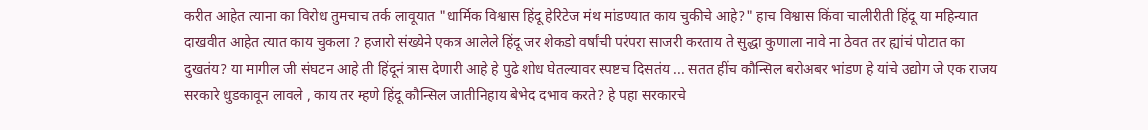करीत आहेत त्याना का विरोध तुमचाच तर्क लावूयात "धार्मिक विश्वास हिंदू हेरिटेज मंथ मांडण्यात काय चुकीचे आहे?" हाच विश्वास किंवा चालीरीती हिंदू या महिन्यात दाखवीत आहेत त्यात काय चुकला ? हजारो संख्येने एकत्र आलेले हिंदू जर शेकडो वर्षांची परंपरा साजरी करताय ते सुद्धा कुणाला नावे ना ठेवत तर ह्यांचं पोटात का दुखतंय? या मागील जी संघटन आहे ती हिंदूनं त्रास देणारी आहे हे पुढे शोध घेतल्यावर स्पष्टच दिसतंय ... सतत हींच कौन्सिल बरोअबर भांडण हे यांचे उद्योग जे एक राजय सरकारे धुडकावून लावले , काय तर म्हणे हिंदू कौन्सिल जातीनिहाय बेभेद दभाव करते? हे पहा सरकारचे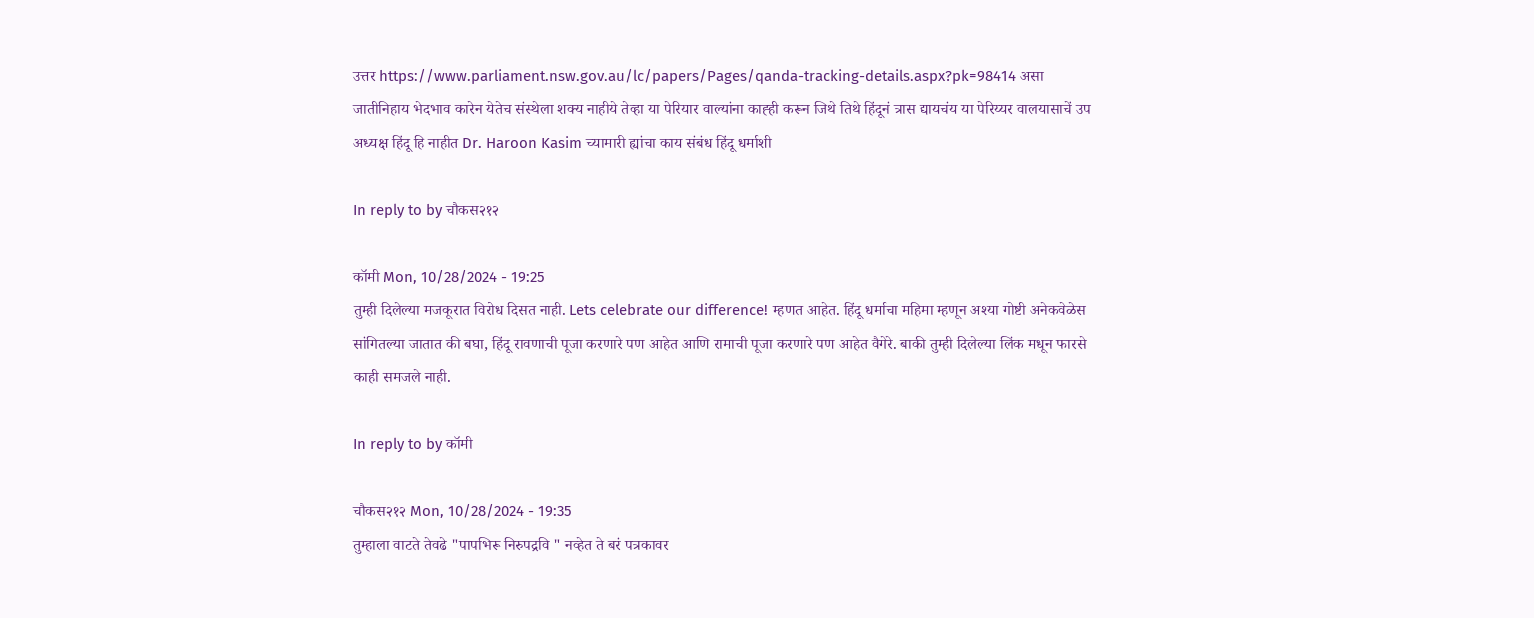उत्तर https://www.parliament.nsw.gov.au/lc/papers/Pages/qanda-tracking-details.aspx?pk=98414 असा जातीनिहाय भेदभाव कारेन येतेच संस्थेला शक्य नाहीये तेव्हा या पेरियार वाल्यांना काह्ही करून जिथे तिथे हिंदूनं त्रास द्यायचंय या पेरिय्यर वालयासाचें उप अध्यक्ष हिंदू हि नाहीत Dr. Haroon Kasim च्यामारी ह्यांचा काय संबंध हिंदू धर्माशी

In reply to by चौकस२१२

कॉमी Mon, 10/28/2024 - 19:25
तुम्ही दिलेल्या मजकूरात विरोध दिसत नाही. Lets celebrate our difference! म्हणत आहेत. हिंदू धर्माचा महिमा म्हणून अश्या गोष्टी अनेकवेळेस सांगितल्या जातात की बघा, हिंदू रावणाची पूजा करणारे पण आहेत आणि रामाची पूजा करणारे पण आहेत वैगेरे. बाकी तुम्ही दिलेल्या लिंक मधून फारसे काही समजले नाही.

In reply to by कॉमी

चौकस२१२ Mon, 10/28/2024 - 19:35
तुम्हाला वाटते तेवढे "पापभिरू निरुपद्रवि " नव्हेत ते बरं पत्रकावर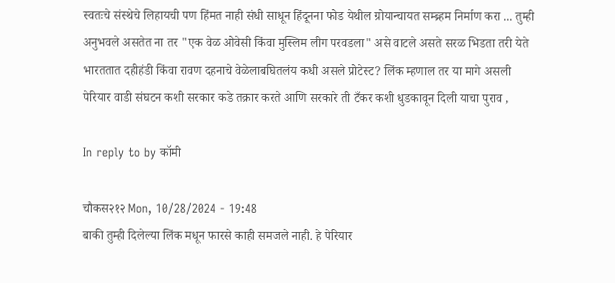स्वतःचे संस्थेचे लिहायची पण हिंमत नाही संधी साधून हिंदूनना फोड येथील ग्रोयान्चायत सम्ब्र्हम निर्माण करा ... तुम्ही अनुभवले असतेत ना तर "एक वेळ ओवेसी किंवा मुस्लिम लीग परवडला" असे वाटले असते सरळ भिडता तरी येते भारततात दहीहंडी किंवा रावण दहनाचे वेळेलाबघितलंय कधी असले प्रोटेस्ट? लिंक म्हणाल तर या मागे असली पेरियार वाडी संघटन कशी सरकार कडे तक्रार करते आणि सरकारे ती टँकर कशी धुडकावून दिली याचा पुराव ,

In reply to by कॉमी

चौकस२१२ Mon, 10/28/2024 - 19:48
बाकी तुम्ही दिलेल्या लिंक मधून फारसे काही समजले नाही. हे पेरियार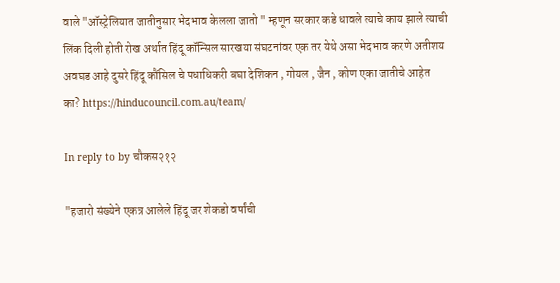वाले "ऑस्ट्रेलियात जातीनुसार भेदभाव केलला जातो " म्हणून सरकार कडे धावले त्याचे काय झाले त्याची लिंक दिली होती रोख अर्थात हिंदू कॉन्सिल सारखया संघटनांवर एक तर येथे असा भेदभाव करणे अतीशय अवघड आहे दुसरे हिंदू कौंसिल चे पधाधिकरी बघा देशिकन , गोयल , जैन , कोण एका जातीचे आहेत का? https://hinducouncil.com.au/team/

In reply to by चौकस२१२

"हजारो संख्येने एकत्र आलेले हिंदू जर शेकडो वर्षांची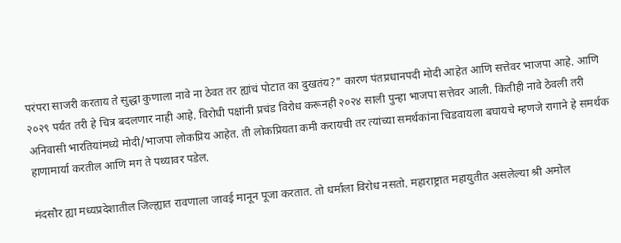परंपरा साजरी करताय ते सुद्धा कुणाला नावे ना ठेवत तर ह्यांचं पोटात का दुखतंय?" कारण पंतप्रधानपदी मोदी आहेत आणि सत्तेवर भाजपा आहे. आणि २०२९ पर्यंत तरी हे चित्र बदलणार नाही आहे. विरोधी पक्षांनी प्रचंड विरोध करूनही २०२४ साली पुन्हा भाजपा सत्तेवर आली. कितीही नावे ठेवली तरी अनिवासी भारतियांमध्ये मोदी/भाजपा लोकप्रिय आहेत. ती लोकप्रियता कमी करायची तर त्यांच्या समर्थकांना चिडवायला बघायचे म्हणजे रागाने हे समर्थक हाणामार्या करतील आणि मग ते पथ्यावर पडेल.

मंदसौर ह्या मध्यप्रदेशातील जिल्ह्यात रावणाला जावई मानून पूजा करतात. तो धर्माला विरोध नसतो. महाराष्ट्रात महायुतीत असलेल्या श्री अमोल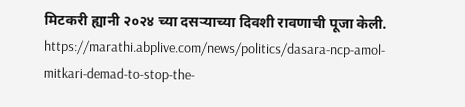मिटकरी ह्यानी २०२४ च्या दसऱ्याच्या दिवशी रावणाची पूजा केली. https://marathi.abplive.com/news/politics/dasara-ncp-amol-mitkari-demad-to-stop-the-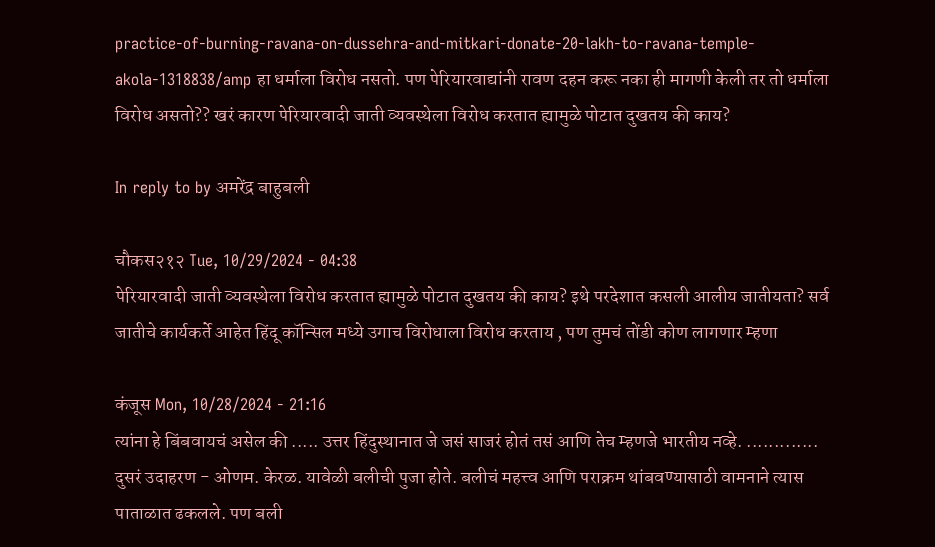practice-of-burning-ravana-on-dussehra-and-mitkari-donate-20-lakh-to-ravana-temple-akola-1318838/amp हा धर्माला विरोध नसतो. पण पेरियारवाद्यांनी रावण दहन करू नका ही मागणी केली तर तो धर्माला विरोध असतो?? खरं कारण पेरियारवादी जाती व्यवस्थेला विरोध करतात ह्यामुळे पोटात दुखतय की काय?

In reply to by अमरेंद्र बाहुबली

चौकस२१२ Tue, 10/29/2024 - 04:38
पेरियारवादी जाती व्यवस्थेला विरोध करतात ह्यामुळे पोटात दुखतय की काय? इथे परदेशात कसली आलीय जातीयता? सर्व जातीचे कार्यकर्ते आहेत हिंदू कॉन्सिल मध्ये उगाच विरोधाला विरोध करताय , पण तुमचं तोंडी कोण लागणार म्हणा

कंजूस Mon, 10/28/2024 - 21:16
त्यांना हे बिंबवायचं असेल की ..... उत्तर हिंदुस्थानात जे जसं साजरं होतं तसं आणि तेच म्हणजे भारतीय नव्हे. ............. दुसरं उदाहरण - ओणम. केरळ. यावेळी बलीची पुजा होते. बलीचं महत्त्व आणि पराक्रम थांबवण्यासाठी वामनाने त्यास पाताळात ढकलले. पण बली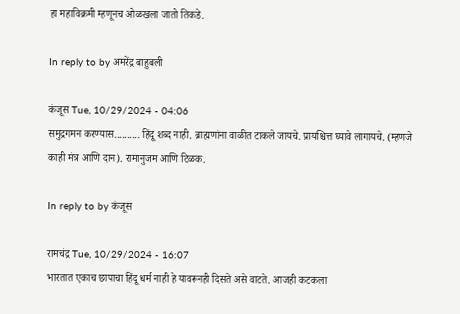हा महाविक्रमी म्हणूनच ओळखला जातो तिकडे.

In reply to by अमरेंद्र बाहुबली

कंजूस Tue, 10/29/2024 - 04:06
समुद्रगमन करण्यास.......... हिंदू शब्द नाही. ब्राह्मणांना वाळीत टाकले जायचे. प्रायश्चित्त घ्यावे लागायचे. (म्हणजे काही मंत्र आणि दान). रामानुजम आणि टिळक.

In reply to by कंजूस

रामचंद्र Tue, 10/29/2024 - 16:07
भारतात एकाच छापाचा हिंदू धर्म नाही हे यावरूनही दिसते असे वाटते. आजही कटकला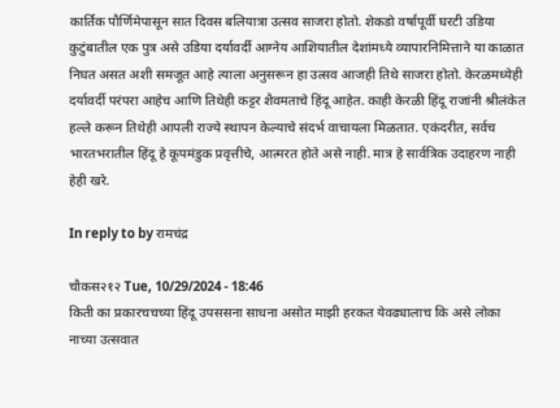कार्तिक पौर्णिमेपासून सात दिवस बलियात्रा उत्सव साजरा होतो. शेकडो वर्षांपूर्वी घरटी उडिया कुटुंबातील एक पुत्र असे उडिया दर्यावर्दी आग्नेय आशियातील देशांमध्ये व्यापारनिमित्ताने या काळात निघत असत अशी समजूत आहे त्याला अनुसरून हा उत्सव आजही तिथे साजरा होतो. केरळमध्येही दर्यावर्दी परंपरा आहेच आणि तिथेही कट्टर शैवमताचे हिंदू आहेत. काही केरळी हिंदू राजांनी श्रीलंकेत हल्ले करून तिथेही आपली राज्ये स्थापन केल्याचे संदर्भ वाचायला मिळतात. एकंदरीत, सर्वच भारतभरातील हिंदू हे कूपमंडुक प्रवृत्तीचे, आत्मरत होते असे नाही. मात्र हे सार्वत्रिक उदाहरण नाही हेही खरे.

In reply to by रामचंद्र

चौकस२१२ Tue, 10/29/2024 - 18:46
किती का प्रकारचचच्या हिंदू उपससना साधना असोत माझी हरकत येवढ्यालाच कि असे लोका नाच्या उत्सवात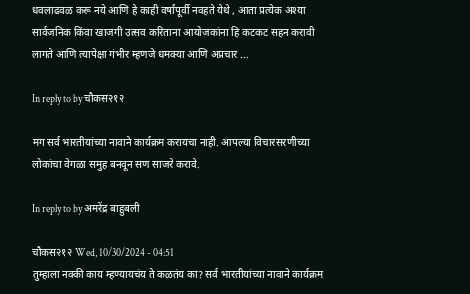धवलाढवळ करू नये आणि हे काही वर्षांपूर्वी नवहते येथे , आता प्रत्येक अश्या सार्वजनिक किंवा खाजगी उत्सव करिताना आयोजकांना हि कटकट सहन करावी लागते आणि त्यापेक्षा गंभीर म्हणजे धमक्या आणि अप्रचार ...

In reply to by चौकस२१२

मग सर्व भारतीयांच्या नावाने कार्यक्रम करायचा नाही. आपल्या विचारसरणीच्या लोकांचा वेगळा समुह बनवून सण साजरे करावे.

In reply to by अमरेंद्र बाहुबली

चौकस२१२ Wed, 10/30/2024 - 04:51
तुम्हाला नक्की काय म्हण्यायचंय ते कळतंय का? सर्व भारतीयांच्या नावाने कार्यक्रम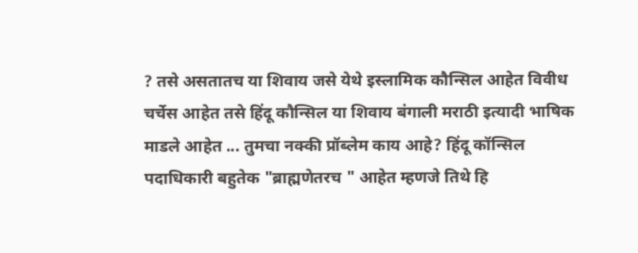? तसे असतातच या शिवाय जसे येथे इस्लामिक कौन्सिल आहेत विवीध चर्चेस आहेत तसे हिंदू कौन्सिल या शिवाय बंगाली मराठी इत्यादी भाषिक माडले आहेत ... तुमचा नक्की प्रॉब्लेम काय आहे? हिंदू कॉन्सिल पदाधिकारी बहुतेक "ब्राह्मणेतरच " आहेत म्हणजे तिथे हि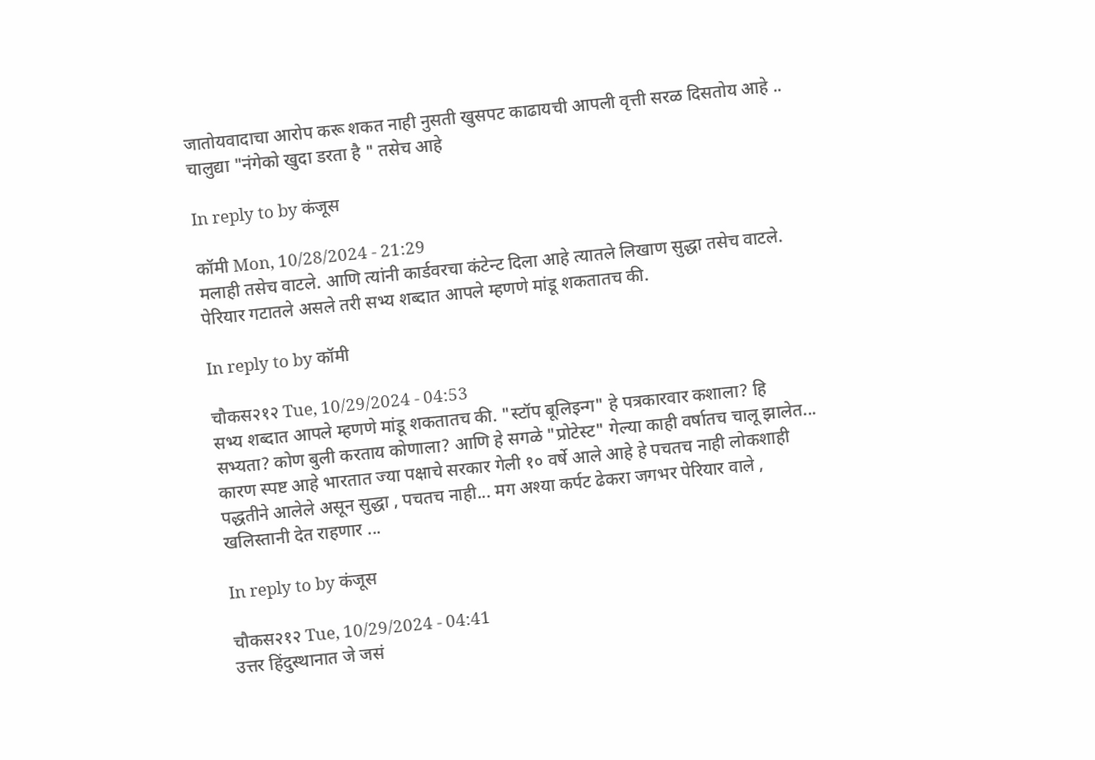जातोयवादाचा आरोप करू शकत नाही नुसती खुसपट काढायची आपली वृत्ती सरळ दिसतोय आहे .. चालुद्या "नंगेको खुदा डरता है " तसेच आहे

In reply to by कंजूस

कॉमी Mon, 10/28/2024 - 21:29
मलाही तसेच वाटले. आणि त्यांनी कार्डवरचा कंटेन्ट दिला आहे त्यातले लिखाण सुद्धा तसेच वाटले. पेरियार गटातले असले तरी सभ्य शब्दात आपले म्हणणे मांडू शकतातच की.

In reply to by कॉमी

चौकस२१२ Tue, 10/29/2024 - 04:53
सभ्य शब्दात आपले म्हणणे मांडू शकतातच की. "स्टॉप बूलिइन्ग" हे पत्रकारवार कशाला? हि सभ्यता? कोण बुली करताय कोणाला? आणि हे सगळे "प्रोटेस्ट" गेल्या काही वर्षातच चालू झालेत... कारण स्पष्ट आहे भारतात ज्या पक्षाचे सरकार गेली १० वर्षे आले आहे हे पचतच नाही लोकशाही पद्धतीने आलेले असून सुद्धा , पचतच नाही... मग अश्या कर्पट ढेकरा जगभर पेरियार वाले , खलिस्तानी देत राहणार ...

In reply to by कंजूस

चौकस२१२ Tue, 10/29/2024 - 04:41
उत्तर हिंदुस्थानात जे जसं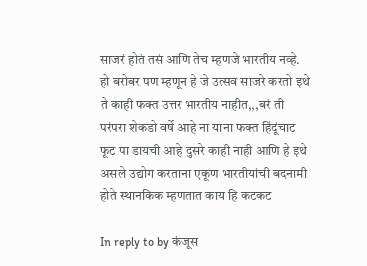साजरं होतं तसं आणि तेच म्हणजे भारतीय नव्हे. हो बरोबर पण म्हणून हे जे उत्सव साजरे करतो इथे ते काही फक्त उत्तर भारतीय नाहीत,,,बरं ती परंपरा शेकडो वर्षे आहे ना याना फक्त हिंदूंचाट फूट पा डायची आहे दुसरे काही नाही आणि हे इथे असले उद्योग करताना एकूण भारतीयांची बदनामी होते स्थानकिक म्हणतात काय हि कटकट

In reply to by कंजूस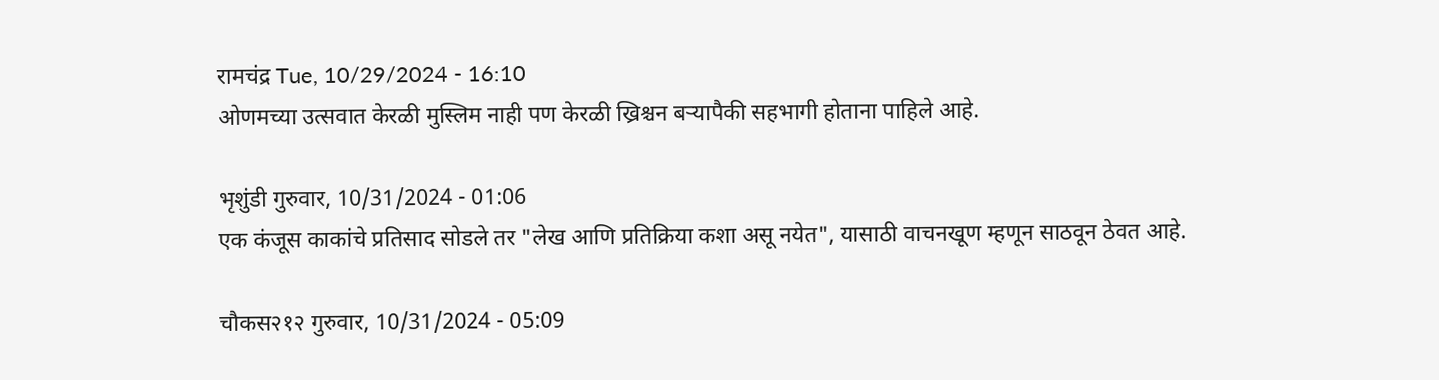रामचंद्र Tue, 10/29/2024 - 16:10
ओणमच्या उत्सवात केरळी मुस्लिम नाही पण केरळी ख्रिश्चन बऱ्यापैकी सहभागी होताना पाहिले आहे.

भृशुंडी गुरुवार, 10/31/2024 - 01:06
एक कंजूस काकांचे प्रतिसाद सोडले तर "लेख आणि प्रतिक्रिया कशा असू नयेत", यासाठी वाचनखूण म्हणून साठवून ठेवत आहे.

चौकस२१२ गुरुवार, 10/31/2024 - 05:09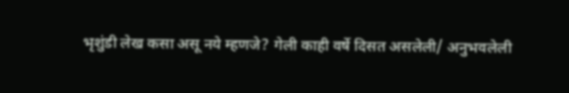भृशुंडी लेख कसा असू नये म्हणजे? गेली काही वर्षे दिसत असलेली/ अनुभवलेली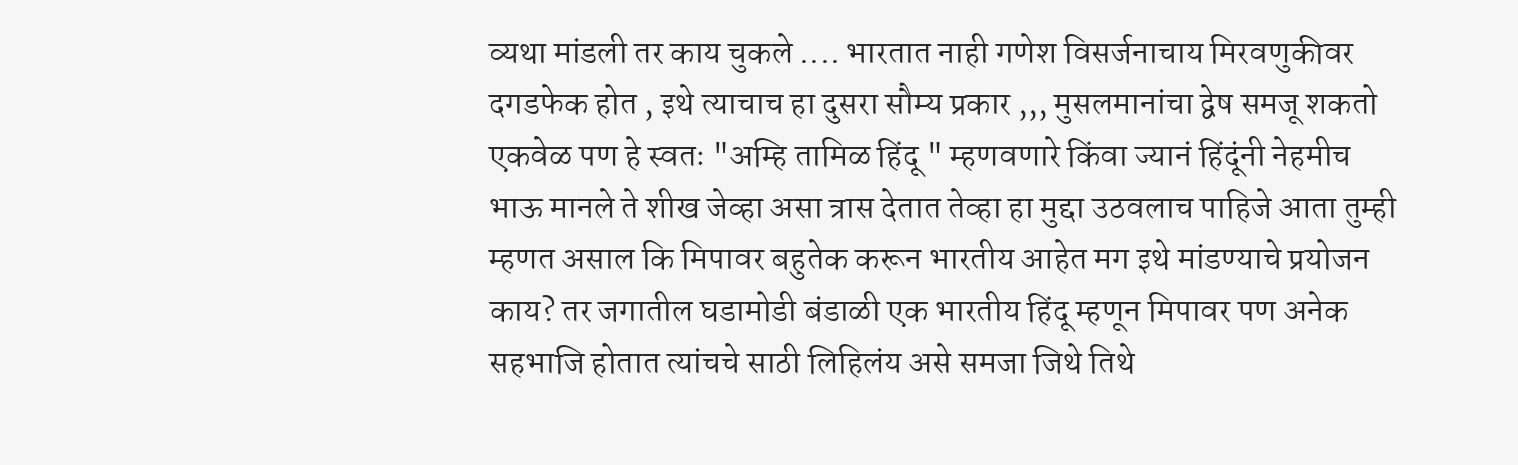व्यथा मांडली तर काय चुकले .... भारतात नाही गणेश विसर्जनाचाय मिरवणुकीवर दगडफेक होत , इथे त्याचाच हा दुसरा सौम्य प्रकार ,,, मुसलमानांचा द्वेष समजू शकतो एकवेळ पण हे स्वतः "अम्हि तामिळ हिंदू " म्हणवणारे किंवा ज्यानं हिंदूंनी नेहमीच भाऊ मानले ते शीख जेव्हा असा त्रास देतात तेव्हा हा मुद्दा उठवलाच पाहिजे आता तुम्ही म्हणत असाल कि मिपावर बहुतेक करून भारतीय आहेत मग इथे मांडण्याचे प्रयोजन काय? तर जगातील घडामोडी बंडाळी एक भारतीय हिंदू म्हणून मिपावर पण अनेक सहभाजि होतात त्यांचचे साठी लिहिलंय असे समजा जिथे तिथे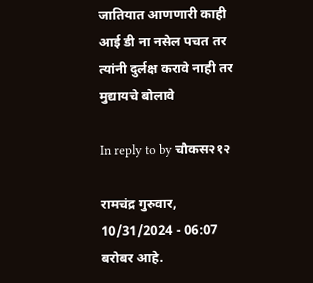जातियात आणणारी काही आई डी ना नसेल पचत तर त्यांनी दुर्लक्ष करावे नाही तर मुद्यायचे बोलावे

In reply to by चौकस२१२

रामचंद्र गुरुवार, 10/31/2024 - 06:07
बरोबर आहे.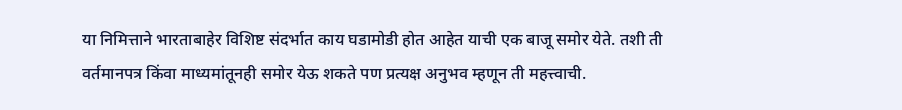या निमित्ताने भारताबाहेर विशिष्ट संदर्भात काय घडामोडी होत आहेत याची एक बाजू समोर येते. तशी ती वर्तमानपत्र किंवा माध्यमांतूनही समोर येऊ शकते पण प्रत्यक्ष अनुभव म्हणून ती महत्त्वाची.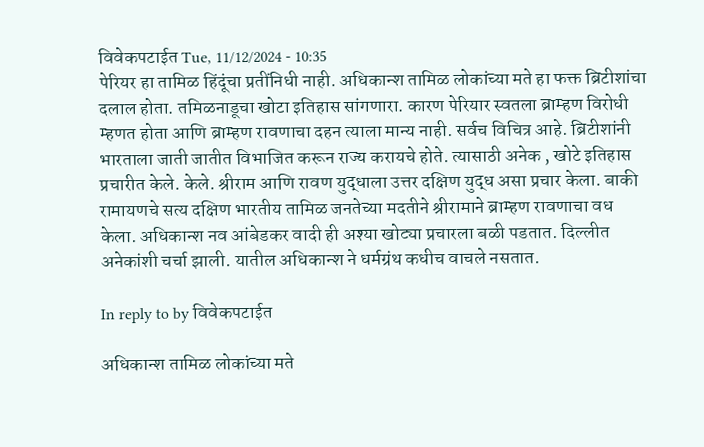विवेकपटाईत Tue, 11/12/2024 - 10:35
पेरियर हा तामिळ हिंदूंचा प्रतींनिधी नाही. अधिकान्श तामिळ लोकांच्या मते हा फक्त ब्रिटीशांचा दलाल होता. तमिळनाडूचा खोटा इतिहास सांगणारा. कारण पेरियार स्वतला ब्राम्हण विरोधी म्हणत होता आणि ब्राम्हण रावणाचा दहन त्याला मान्य नाही. सर्वच विचित्र आहे. ब्रिटीशांनी भारताला जाती जातीत विभाजित करून राज्य करायचे होते. त्यासाठी अनेक , खोटे इतिहास प्रचारीत केले. केले. श्रीराम आणि रावण युद्धाला उत्तर दक्षिण युद्ध असा प्रचार केला. बाकी रामायणचे सत्य दक्षिण भारतीय तामिळ जनतेच्या मदतीने श्रीरामाने ब्राम्हण रावणाचा वध केला. अधिकान्श नव आंबेडकर वादी ही अश्या खोट्या प्रचारला बळी पडतात. दिल्लीत अनेकांशी चर्चा झाली. यातील अधिकान्श ने धर्मग्रंथ कधीच वाचले नसतात.

In reply to by विवेकपटाईत

अधिकान्श तामिळ लोकांच्या मते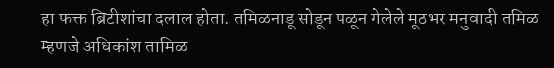हा फक्त ब्रिटीशांचा दलाल होता. तमिळनाडू सोडून पळून गेलेले मूठभर मनुवादी तमिळ म्हणजे अधिकांश तामिळ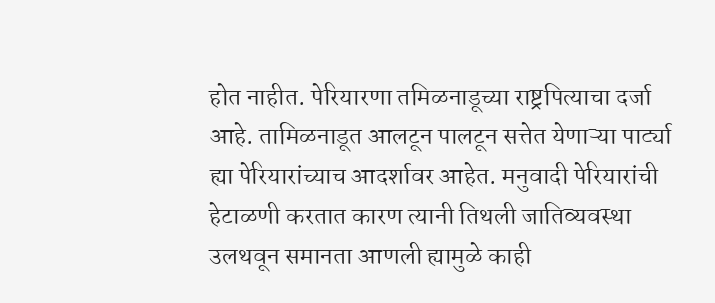होत नाहीत. पेरियारणा तमिळनाडूच्या राष्ट्रपित्याचा दर्जा आहे. तामिळनाडूत आलटून पालटून सत्तेत येणाऱ्या पार्ट्या ह्या पेरियारांच्याच आदर्शावर आहेत. मनुवादी पेरियारांची हेटाळणी करतात कारण त्यानी तिथली जातिव्यवस्था उलथवून समानता आणली ह्यामुळे काही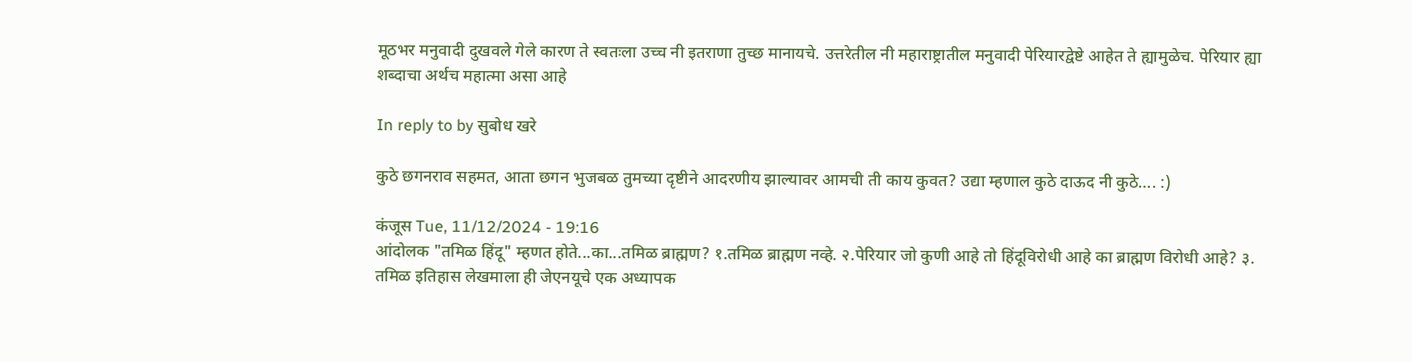मूठभर मनुवादी दुखवले गेले कारण ते स्वतःला उच्च नी इतराणा तुच्छ मानायचे. उत्तरेतील नी महाराष्ट्रातील मनुवादी पेरियारद्वेष्टे आहेत ते ह्यामुळेच. पेरियार ह्या शब्दाचा अर्थच महात्मा असा आहे

In reply to by सुबोध खरे

कुठे छगनराव सहमत, आता छगन भुजबळ तुमच्या दृष्टीने आदरणीय झाल्यावर आमची ती काय कुवत? उद्या म्हणाल कुठे दाऊद नी कुठे…. :)

कंजूस Tue, 11/12/2024 - 19:16
आंदोलक "तमिळ हिंदू" म्हणत होते...का...तमिळ ब्राह्मण? १.तमिळ ब्राह्मण नव्हे. २.पेरियार जो कुणी आहे तो हिंदूविरोधी आहे का ब्राह्मण विरोधी आहे? ३. तमिळ इतिहास लेखमाला ही जेएनयूचे एक अध्यापक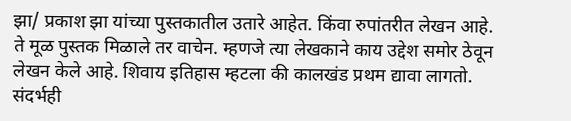झा/ प्रकाश झा यांच्या पुस्तकातील उतारे आहेत. किंवा रुपांतरीत लेखन आहे. ते मूळ पुस्तक मिळाले तर वाचेन. म्हणजे त्या लेखकाने काय उद्देश समोर ठेवून लेखन केले आहे. शिवाय इतिहास म्हटला की कालखंड प्रथम द्यावा लागतो. संदर्भही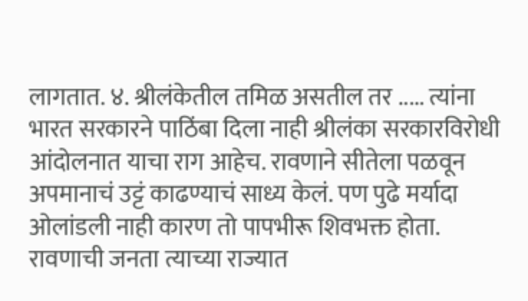लागतात. ४. श्रीलंकेतील तमिळ असतील तर ..... त्यांना भारत सरकारने पाठिंबा दिला नाही श्रीलंका सरकारविरोधी आंदोलनात याचा राग आहेच. रावणाने सीतेला पळवून अपमानाचं उट्टं काढण्याचं साध्य केलं. पण पुढे मर्यादा ओलांडली नाही कारण तो पापभीरू शिवभक्त होता. रावणाची जनता त्याच्या राज्यात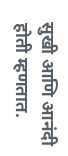सुखी आणि आनंदी होती म्हणतात.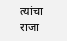त्यांचा राजा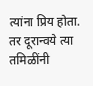त्यांना प्रिय होता. तर दूरान्वये त्या तमिळींनी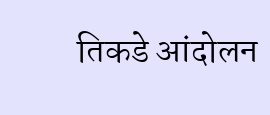तिकडे आंदोलन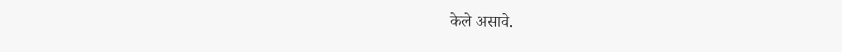केले असावे.